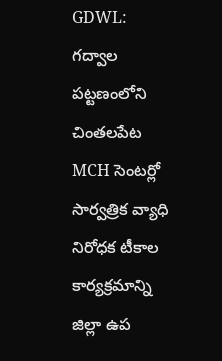GDWL: గద్వాల పట్టణంలోని చింతలపేట MCH సెంటర్లో సార్వత్రిక వ్యాధి నిరోధక టీకాల కార్యక్రమాన్ని జిల్లా ఉప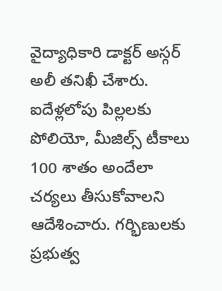వైద్యాధికారి డాక్టర్ అస్గర్ అలీ తనిఖీ చేశారు. ఐదేళ్లలోపు పిల్లలకు పోలియో, మీజిల్స్ టీకాలు 100 శాతం అందేలా చర్యలు తీసుకోవాలని ఆదేశించారు. గర్భిణులకు ప్రభుత్వ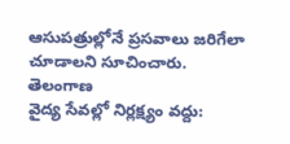ఆసుపత్రుల్లోనే ప్రసవాలు జరిగేలా చూడాలని సూచించారు.
తెలంగాణ
వైద్య సేవల్లో నిర్లక్ష్యం వద్దు: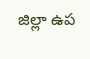జిల్లా ఉప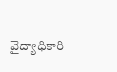వైద్యాధికారి